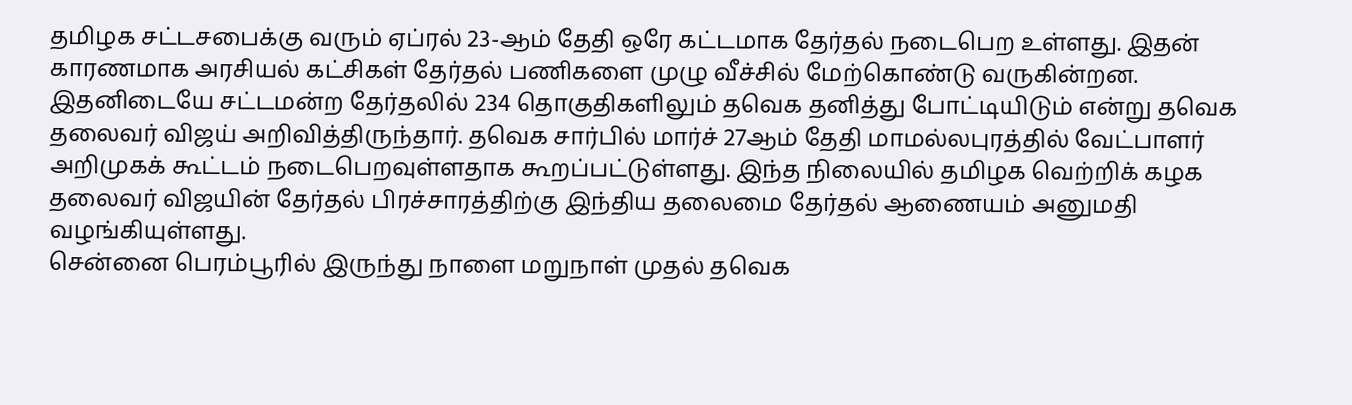தமிழக சட்டசபைக்கு வரும் ஏப்ரல் 23-ஆம் தேதி ஒரே கட்டமாக தேர்தல் நடைபெற உள்ளது. இதன் காரணமாக அரசியல் கட்சிகள் தேர்தல் பணிகளை முழு வீச்சில் மேற்கொண்டு வருகின்றன. இதனிடையே சட்டமன்ற தேர்தலில் 234 தொகுதிகளிலும் தவெக தனித்து போட்டியிடும் என்று தவெக தலைவர் விஜய் அறிவித்திருந்தார். தவெக சார்பில் மார்ச் 27ஆம் தேதி மாமல்லபுரத்தில் வேட்பாளர் அறிமுகக் கூட்டம் நடைபெறவுள்ளதாக கூறப்பட்டுள்ளது. இந்த நிலையில் தமிழக வெற்றிக் கழக தலைவர் விஜயின் தேர்தல் பிரச்சாரத்திற்கு இந்திய தலைமை தேர்தல் ஆணையம் அனுமதி வழங்கியுள்ளது.
சென்னை பெரம்பூரில் இருந்து நாளை மறுநாள் முதல் தவெக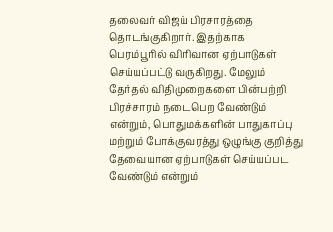தலைவர் விஜய் பிரசாரத்தை தொடங்குகிறார். இதற்காக பெரம்பூரில் விரிவான ஏற்பாடுகள் செய்யப்பட்டு வருகிறது. மேலும் தேர்தல் விதிமுறைகளை பின்பற்றி பிரச்சாரம் நடைபெற வேண்டும் என்றும், பொதுமக்களின் பாதுகாப்பு மற்றும் போக்குவரத்து ஒழுங்கு குறித்து தேவையான ஏற்பாடுகள் செய்யப்பட வேண்டும் என்றும்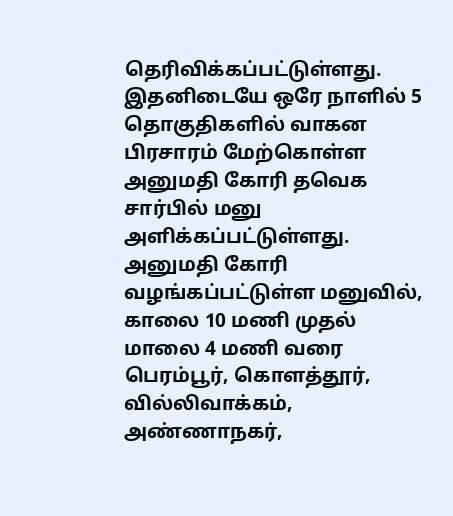தெரிவிக்கப்பட்டுள்ளது.
இதனிடையே ஒரே நாளில் 5 தொகுதிகளில் வாகன பிரசாரம் மேற்கொள்ள அனுமதி கோரி தவெக சார்பில் மனு அளிக்கப்பட்டுள்ளது. அனுமதி கோரி வழங்கப்பட்டுள்ள மனுவில், காலை 10 மணி முதல் மாலை 4 மணி வரை பெரம்பூர், கொளத்தூர், வில்லிவாக்கம், அண்ணாநகர்,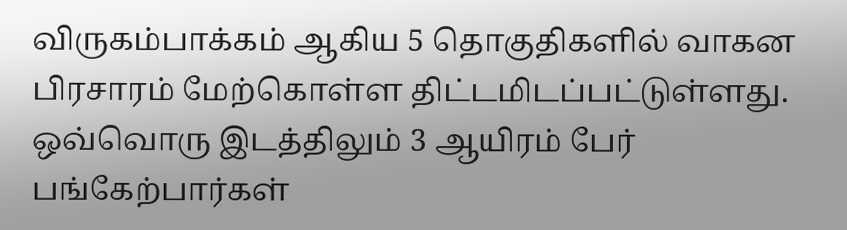விருகம்பாக்கம் ஆகிய 5 தொகுதிகளில் வாகன பிரசாரம் மேற்கொள்ள திட்டமிடப்பட்டுள்ளது. ஒவ்வொரு இடத்திலும் 3 ஆயிரம் பேர் பங்கேற்பார்கள்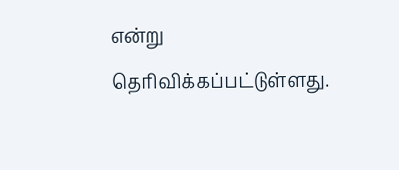என்று தெரிவிக்கப்பட்டுள்ளது.